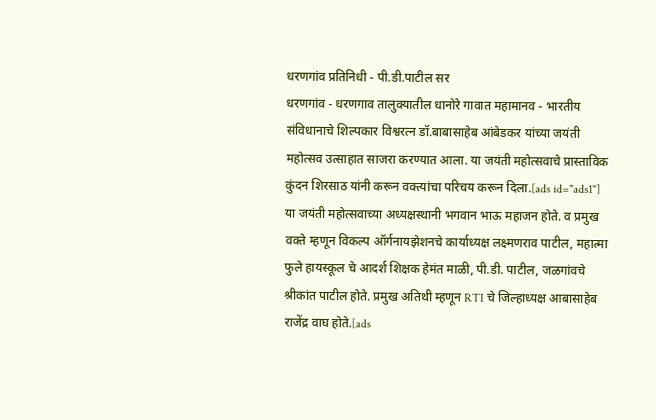धरणगांव प्रतिनिधी - पी.डी.पाटील सर
धरणगांव - धरणगाव तालुक्यातील धानोरे गावात महामानव - भारतीय संविधानाचे शिल्पकार विश्वरत्न डॉ.बाबासाहेब आंबेडकर यांच्या जयंती महोत्सव उत्साहात साजरा करण्यात आला. या जयंती महोत्सवाचे प्रास्ताविक कुंदन शिरसाठ यांनी करून वक्त्यांचा परिचय करून दिला.[ads id="ads1"]
या जयंती महोत्सवाच्या अध्यक्षस्थानी भगवान भाऊ महाजन होते. व प्रमुख वक्ते म्हणून विकल्प ऑर्गनायझेशनचे कार्याध्यक्ष लक्ष्मणराव पाटील, महात्मा फुले हायस्कूल चे आदर्श शिक्षक हेमंत माळी, पी.डी. पाटील, जळगांवचे श्रीकांत पाटील होते. प्रमुख अतिथी म्हणून RTI चे जिल्हाध्यक्ष आबासाहेब राजेंद्र वाघ होते.[ads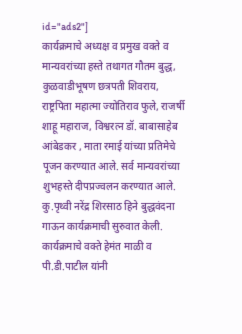id="ads2"]
कार्यक्रमाचे अध्यक्ष व प्रमुख वक्ते व मान्यवरांच्या हस्ते तथागत गौतम बुद्ध, कुळवाडीभूषण छत्रपती शिवराय, राष्ट्रपिता महात्मा ज्योतिराव फुले, राजर्षी शाहू महाराज, विश्वरत्न डॉ. बाबासाहेब आंबेडकर , माता रमाई यांच्या प्रतिमेचे पूजन करण्यात आले. सर्व मान्यवरांच्या शुभहस्ते दीपप्रज्वलन करण्यात आले. कु.पृथ्वी नरेंद्र शिरसाठ हिने बुद्धवंदना गाऊन कार्यक्रमाची सुरुवात केली.
कार्यक्रमाचे वक्ते हेमंत माळी व पी.डी.पाटील यांनी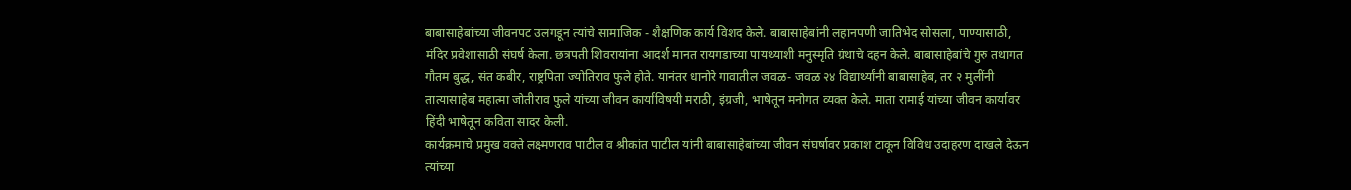बाबासाहेबांच्या जीवनपट उलगडून त्यांचे सामाजिक - शैक्षणिक कार्य विशद केले. बाबासाहेबांनी लहानपणी जातिभेद सोसला, पाण्यासाठी, मंदिर प्रवेशासाठी संघर्ष केला. छत्रपती शिवरायांना आदर्श मानत रायगडाच्या पायथ्याशी मनुस्मृति ग्रंथाचे दहन केले. बाबासाहेबांचे गुरु तथागत गौतम बुद्ध, संत कबीर, राष्ट्रपिता ज्योतिराव फुले होते. यानंतर धानोरे गावातील जवळ- जवळ २४ विद्यार्थ्यांनी बाबासाहेब, तर २ मुलींनी तात्यासाहेब महात्मा जोतीराव फुले यांच्या जीवन कार्याविषयी मराठी, इंग्रजी, भाषेतून मनोगत व्यक्त केले. माता रामाई यांच्या जीवन कार्यावर हिंदी भाषेतून कविता सादर केली.
कार्यक्रमाचे प्रमुख वक्ते लक्ष्मणराव पाटील व श्रीकांत पाटील यांनी बाबासाहेबांच्या जीवन संघर्षावर प्रकाश टाकून विविध उदाहरण दाखले देऊन त्यांच्या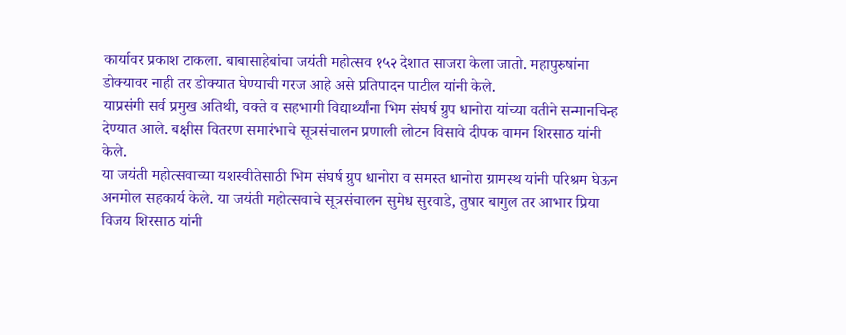कार्यावर प्रकाश टाकला. बाबासाहेबांचा जयंती महोत्सव १५२ देशात साजरा केला जातो. महापुरुषांना डोक्यावर नाही तर डोक्यात घेण्याची गरज आहे असे प्रतिपादन पाटील यांनी केले.
याप्रसंगी सर्व प्रमुख अतिथी, वक्ते व सहभागी विद्यार्थ्यांना भिम संघर्ष ग्रुप धानोरा यांच्या वतीने सन्मानचिन्ह देण्यात आले. बक्षीस वितरण समारंभाचे सूत्रसंचालन प्रणाली लोटन विसावे दीपक वामन शिरसाठ यांनी केले.
या जयंती महोत्सवाच्या यशस्वीतेसाठी भिम संघर्ष ग्रुप धानोरा व समस्त धानोरा ग्रामस्थ यांनी परिश्रम घेऊन अनमोल सहकार्य केले. या जयंती महोत्सवाचे सूत्रसंचालन सुमेध सुरवाडे, तुषार बागुल तर आभार प्रिया विजय शिरसाठ यांनी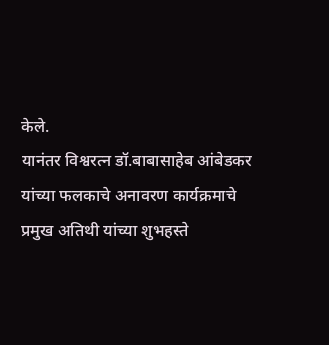केले.
यानंतर विश्वरत्न डॉ.बाबासाहेब आंबेडकर यांच्या फलकाचे अनावरण कार्यक्रमाचे प्रमुख अतिथी यांच्या शुभहस्ते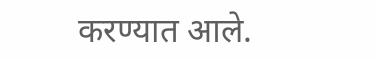करण्यात आले.